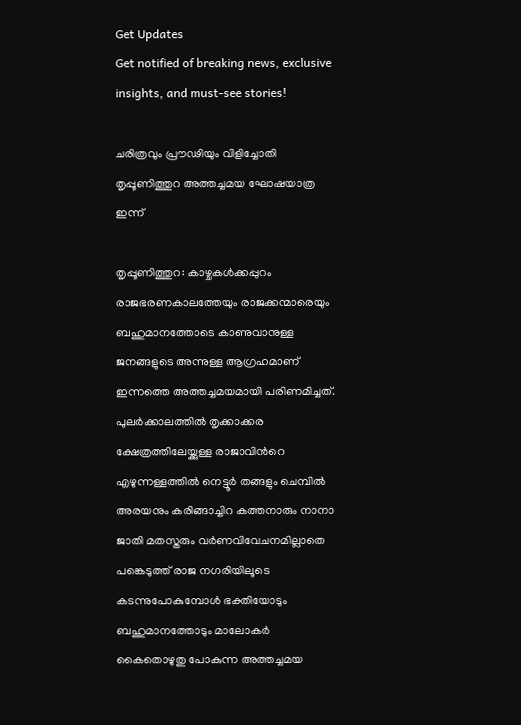Get Updates
Get notified of breaking news, exclusive insights, and must-see stories!

ചരിത്രവും പ്രൗഢിയും വിളിച്ചോതി തൃപ്പൂണിത്തുറ അത്തച്ചമയ ഘോഷയാത്ര ഇന്ന്

തൃപ്പൂണിത്തുറ: കാഴ്ചകൾക്കപ്പുറം രാജഭരണകാലത്തേയും രാജക്കന്മാരെയും ബഹുമാനത്തോടെ കാണുവാനുള്ള ജനങ്ങളുടെ അന്നുള്ള ആഗ്രഹമാണ് ഇന്നത്തെ അത്തച്ചമയമായി പരിണമിച്ചത്. പുലർക്കാലത്തിൽ തൃക്കാക്കര ക്ഷേത്രത്തിലേയ്ക്കുള്ള രാജാവിന്‍റെ എഴുന്നള്ളത്തിൽ നെട്ടൂർ തങ്ങളും ചെമ്പിൽ അരയനും കരിങ്ങാച്ചിറ കത്തനാരും നാനാ ജാതി മതസ്തരും വർണവിവേചനമില്ലാതെ പങ്കെടുത്ത് രാജ നഗരിയിലൂടെ കടന്നുപോകുമ്പോൾ ഭക്തിയോടും ബഹുമാനത്തോടും മാലോകർ കൈതൊഴുതു പോകുന്ന അത്തച്ചമയ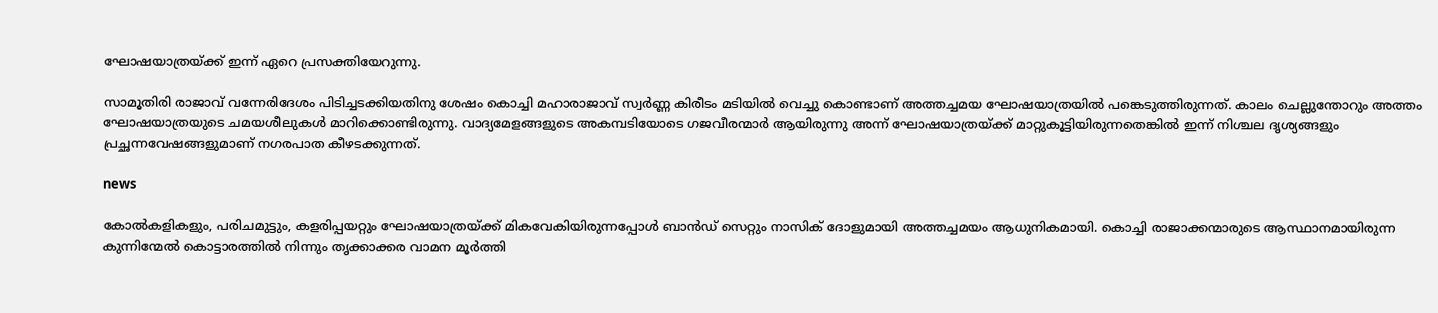ഘോഷയാത്രയ്ക്ക് ഇന്ന് ഏറെ പ്രസക്തിയേറുന്നു.

സാമൂതിരി രാജാവ് വന്നേരിദേശം പിടിച്ചടക്കിയതിനു ശേഷം കൊച്ചി മഹാരാജാവ് സ്വർണ്ണ കിരീടം മടിയിൽ വെച്ചു കൊണ്ടാണ് അത്തച്ചമയ ഘോഷയാത്രയിൽ പങ്കെടുത്തിരുന്നത്. കാലം ചെല്ലുന്തോറും അത്തം ഘോഷയാത്രയുടെ ചമയശീലുകൾ മാറിക്കൊണ്ടിരുന്നു. വാദ്യമേളങ്ങളുടെ അകമ്പടിയോടെ ഗജവീരന്മാർ ആയിരുന്നു അന്ന് ഘോഷയാത്രയ്ക്ക് മാറ്റുകൂട്ടിയിരുന്നതെങ്കിൽ ഇന്ന് നിശ്ചല ദൃശ്യങ്ങളും പ്രച്ഛന്നവേഷങ്ങളുമാണ് നഗരപാത കീഴടക്കുന്നത്.

news

കോൽകളികളും, പരിചമുട്ടും, കളരിപ്പയറ്റും ഘോഷയാത്രയ്ക്ക് മികവേകിയിരുന്നപ്പോൾ ബാൻഡ് സെറ്റും നാസിക് ദോളുമായി അത്തച്ചമയം ആധുനികമായി. കൊച്ചി രാജാക്കന്മാരുടെ ആസ്ഥാനമായിരുന്ന കുന്നിന്മേൽ കൊട്ടാരത്തിൽ നിന്നും തൃക്കാക്കര വാമന മൂർത്തി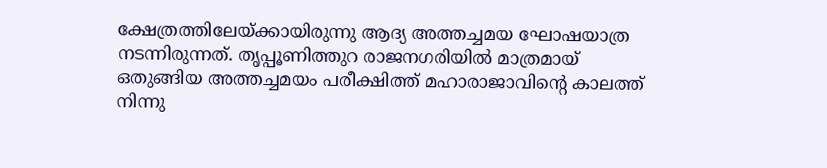ക്ഷേത്രത്തിലേയ്ക്കായിരുന്നു ആദ്യ അത്തച്ചമയ ഘോഷയാത്ര നടന്നിരുന്നത്. തൃപ്പൂണിത്തുറ രാജനഗരിയിൽ മാത്രമായ് ഒതുങ്ങിയ അത്തച്ചമയം പരീക്ഷിത്ത് മഹാരാജാവിന്‍റെ കാലത്ത് നിന്നു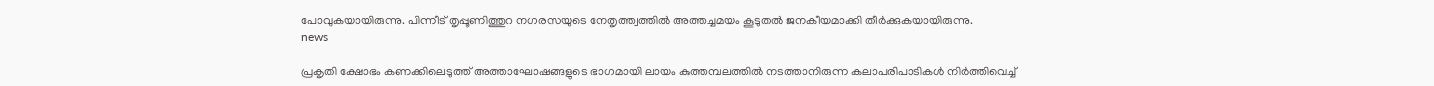പോവുകയായിരുന്നു. പിന്നീട് തൃപ്പൂണിത്തുറ നഗരസയുടെ നേതൃത്ത്വത്തിൽ അത്തച്ചമയം കൂടുതൽ ജനകീയമാക്കി തീർക്കുകയായിരുന്നു.
news

പ്രകൃതി ക്ഷോഭം കണക്കിലെടുത്ത് അത്താഘോഷങ്ങളുടെ ഭാഗമായി ലായം കുത്തമ്പലത്തിൽ നടത്താനിരുന്ന കലാപരിപാടികൾ നിർത്തിവെച്ച്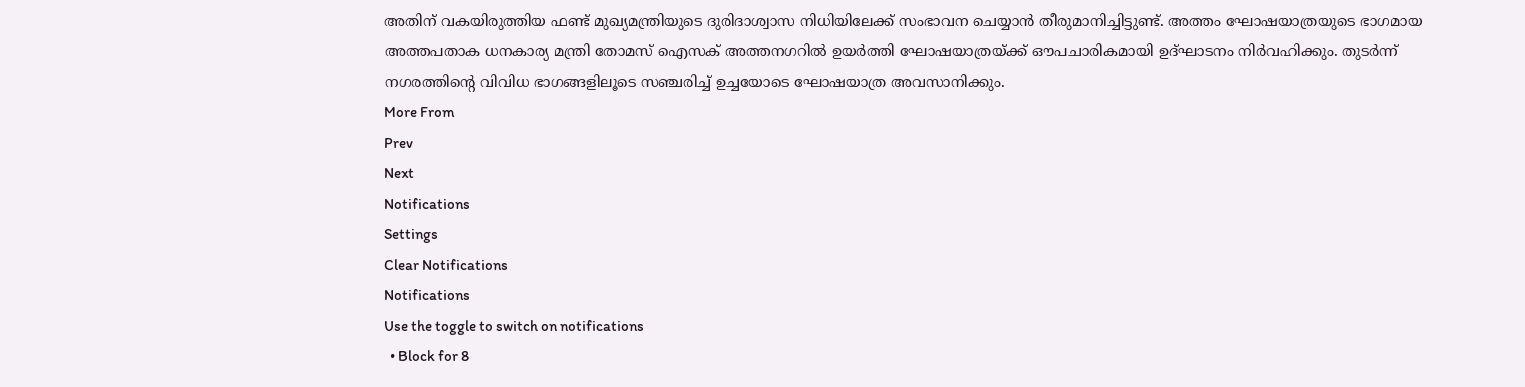അതിന് വകയിരുത്തിയ ഫണ്ട് മുഖ്യമന്ത്രിയുടെ ദുരിദാശ്വാസ നിധിയിലേക്ക് സംഭാവന ചെയ്യാൻ തീരുമാനിച്ചിട്ടുണ്ട്. അത്തം ഘോഷയാത്രയുടെ ഭാഗമായ അത്തപതാക ധനകാര്യ മന്ത്രി തോമസ് ഐസക് അത്തനഗറിൽ ഉയർത്തി ഘോഷയാത്രയ്ക്ക് ഔപചാരികമായി ഉദ്ഘാടനം നിർവഹിക്കും. തുടർന്ന് നഗരത്തിന്‍റെ വിവിധ ഭാഗങ്ങളിലൂടെ സഞ്ചരിച്ച് ഉച്ചയോടെ ഘോഷയാത്ര അവസാനിക്കും.
More From
Prev
Next
Notifications
Settings
Clear Notifications
Notifications
Use the toggle to switch on notifications
  • Block for 8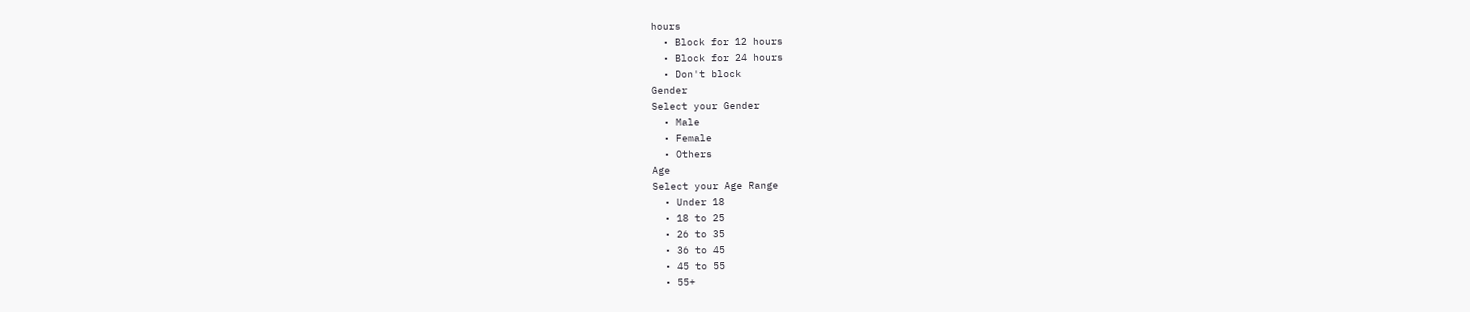hours
  • Block for 12 hours
  • Block for 24 hours
  • Don't block
Gender
Select your Gender
  • Male
  • Female
  • Others
Age
Select your Age Range
  • Under 18
  • 18 to 25
  • 26 to 35
  • 36 to 45
  • 45 to 55
  • 55+